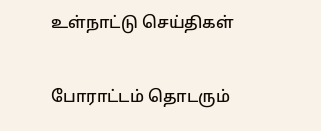உள்நாட்டு செய்திகள்

போராட்டம் தொடரும்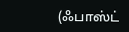(ஃபாஸ்ட்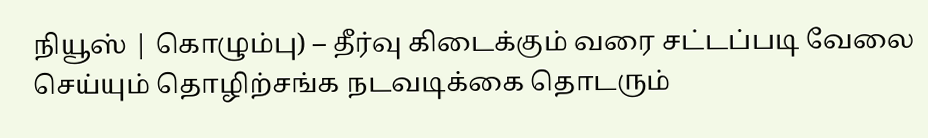நியூஸ் | கொழும்பு) – தீர்வு கிடைக்கும் வரை சட்டப்படி வேலை செய்யும் தொழிற்சங்க நடவடிக்கை தொடரும்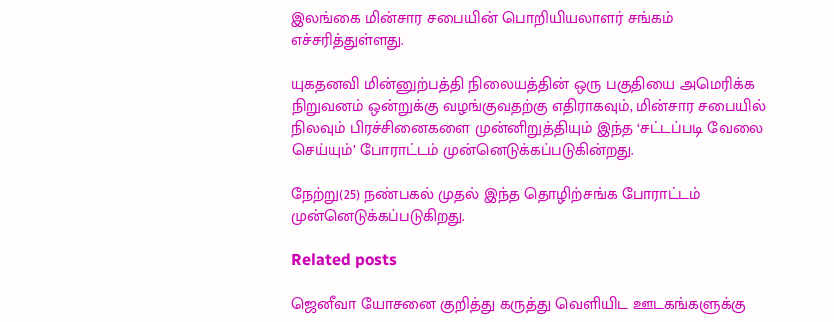இலங்கை மின்சார சபையின் பொறியியலாளர் சங்கம் எச்சரித்துள்ளது.

யுகதனவி மின்னுற்பத்தி நிலையத்தின் ஒரு பகுதியை அமெரிக்க நிறுவனம் ஒன்றுக்கு வழங்குவதற்கு எதிராகவும், மின்சார சபையில் நிலவும் பிரச்சினைகளை முன்னிறுத்தியும் இந்த ‘சட்டப்படி வேலை செய்யும்’ போராட்டம் முன்னெடுக்கப்படுகின்றது.

நேற்று(25) நண்பகல் முதல் இந்த தொழிற்சங்க போராட்டம் முன்னெடுக்கப்படுகிறது.

Related posts

ஜெனீவா யோசனை குறித்து கருத்து வெளியிட ஊடகங்களுக்கு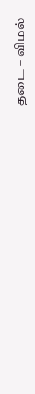தடை – விமல்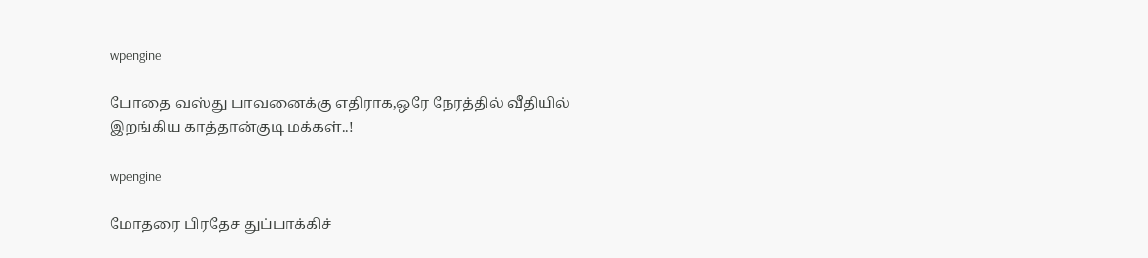wpengine

போதை வஸ்து பாவனைக்கு எதிராக,ஒரே நேரத்தில் வீதியில் இறங்கிய காத்தான்குடி மக்கள்..!

wpengine

மோதரை பிரதேச துப்பாக்கிச்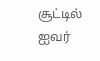சூட்டில் ஐவர்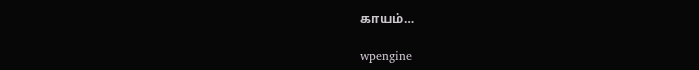காயம்…

wpengine